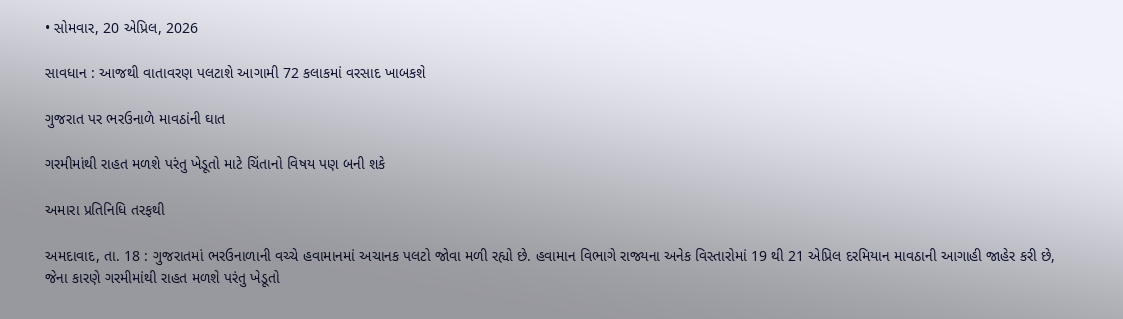• સોમવાર, 20 એપ્રિલ, 2026

સાવધાન : આજથી વાતાવરણ પલટાશે આગામી 72 કલાકમાં વરસાદ ખાબકશે

ગુજરાત પર ભરઉનાળે માવઠાંની ઘાત

ગરમીમાંથી રાહત મળશે પરંતુ ખેડૂતો માટે ચિંતાનો વિષય પણ બની શકે

અમારા પ્રતિનિધિ તરફથી

અમદાવાદ, તા. 18 : ગુજરાતમાં ભરઉનાળાની વચ્ચે હવામાનમાં અચાનક પલટો જોવા મળી રહ્યો છે. હવામાન વિભાગે રાજ્યના અનેક વિસ્તારોમાં 19 થી 21 એપ્રિલ દરમિયાન માવઠાની આગાહી જાહેર કરી છે, જેના કારણે ગરમીમાંથી રાહત મળશે પરંતુ ખેડૂતો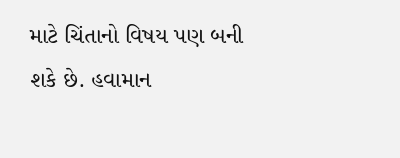માટે ચિંતાનો વિષય પણ બની શકે છે. હવામાન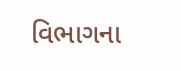વિભાગના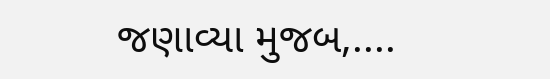જણાવ્યા મુજબ,....